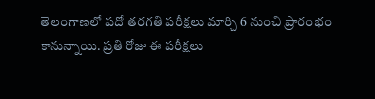తెలంగాణలో పదో తరగతి పరీక్షలు మార్చి 6 నుంచి ప్రారంభం కానున్నాయి. ప్రతి రోజు ఈ పరీక్షలు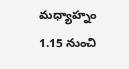మధ్యాహ్నం 1.15 నుంచి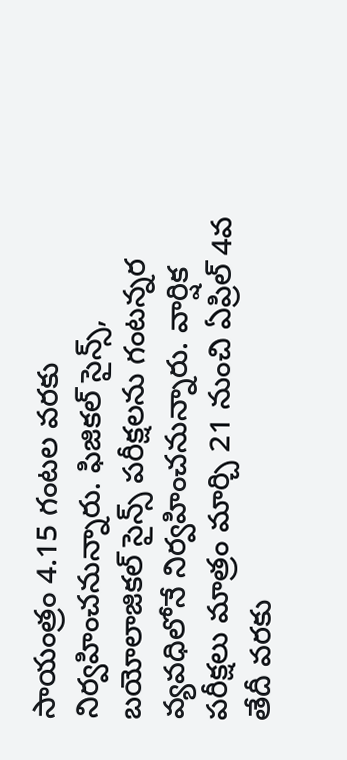సాయంత్రం 4.15 గంటల వరకు నిర్వహించనున్నారు. ఫిజికల్ సైన్స్, బయోలాజికల్ సైన్స్ పరీక్షలను గంటన్నర వ్యవధిలోనే నిర్వహించనున్నారు. వార్షిక పరీక్షలు మాత్రం మార్చి 21 నుంచి ఏప్రిల్ 4వ తేదీ వరకు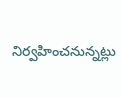నిర్వహించనున్నట్లు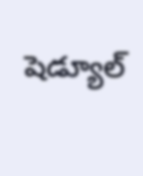షెడ్యూల్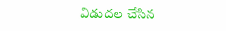విడుదల చేసిన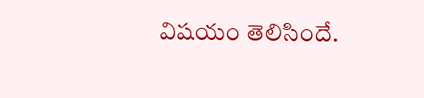విషయం తెలిసిందే.